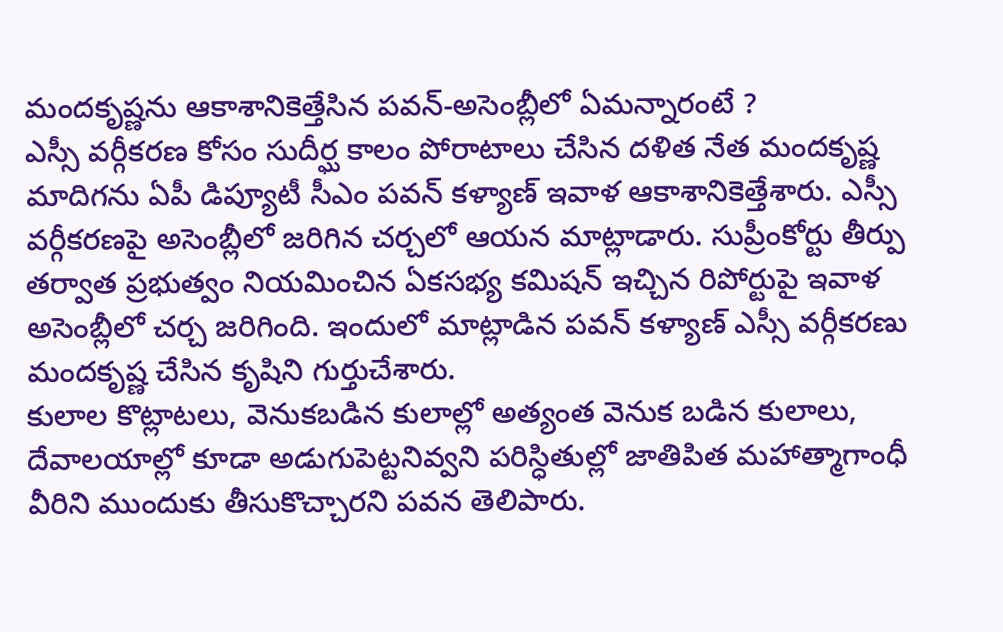మందకృష్ణను ఆకాశానికెత్తేసిన పవన్-అసెంబ్లీలో ఏమన్నారంటే ?
ఎస్సీ వర్గీకరణ కోసం సుదీర్ఘ కాలం పోరాటాలు చేసిన దళిత నేత మందకృష్ణ మాదిగను ఏపీ డిప్యూటీ సీఎం పవన్ కళ్యాణ్ ఇవాళ ఆకాశానికెత్తేశారు. ఎస్సీ వర్గీకరణపై అసెంబ్లీలో జరిగిన చర్చలో ఆయన మాట్లాడారు. సుప్రీంకోర్టు తీర్పు తర్వాత ప్రభుత్వం నియమించిన ఏకసభ్య కమిషన్ ఇచ్చిన రిపోర్టుపై ఇవాళ అసెంబ్లీలో చర్చ జరిగింది. ఇందులో మాట్లాడిన పవన్ కళ్యాణ్ ఎస్సీ వర్గీకరణు మందకృష్ణ చేసిన కృషిని గుర్తుచేశారు.
కులాల కొట్లాటలు, వెనుకబడిన కులాల్లో అత్యంత వెనుక బడిన కులాలు, దేవాలయాల్లో కూడా అడుగుపెట్టనివ్వని పరిస్ధితుల్లో జాతిపిత మహాత్మాగాంధీ వీరిని ముందుకు తీసుకొచ్చారని పవన తెలిపారు.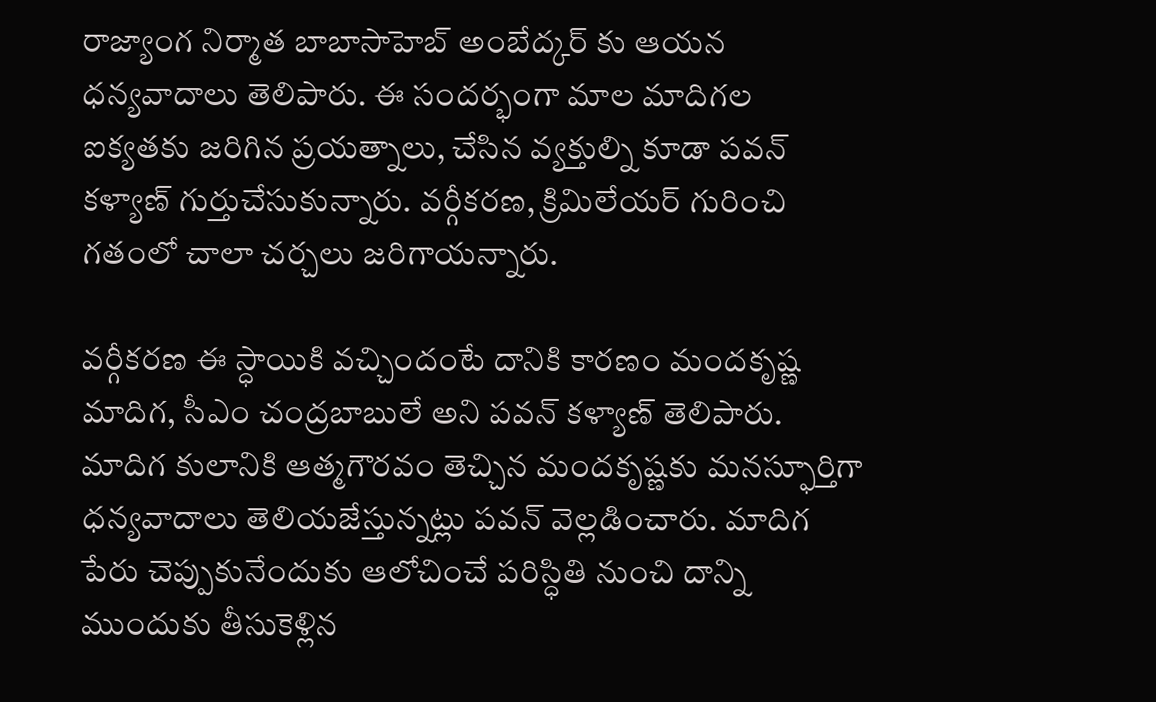రాజ్యాంగ నిర్మాత బాబాసాహెబ్ అంబేద్కర్ కు ఆయన ధన్యవాదాలు తెలిపారు. ఈ సందర్భంగా మాల మాదిగల ఐక్యతకు జరిగిన ప్రయత్నాలు, చేసిన వ్యక్తుల్ని కూడా పవన్ కళ్యాణ్ గుర్తుచేసుకున్నారు. వర్గీకరణ, క్రిమిలేయర్ గురించి గతంలో చాలా చర్చలు జరిగాయన్నారు.

వర్గీకరణ ఈ స్ధాయికి వచ్చిందంటే దానికి కారణం మందకృష్ణ మాదిగ, సీఎం చంద్రబాబులే అని పవన్ కళ్యాణ్ తెలిపారు. మాదిగ కులానికి ఆత్మగౌరవం తెచ్చిన మందకృష్ణకు మనస్ఫూర్తిగా ధన్యవాదాలు తెలియజేస్తున్నట్లు పవన్ వెల్లడించారు. మాదిగ పేరు చెప్పుకునేందుకు ఆలోచించే పరిస్ధితి నుంచి దాన్ని ముందుకు తీసుకెళ్లిన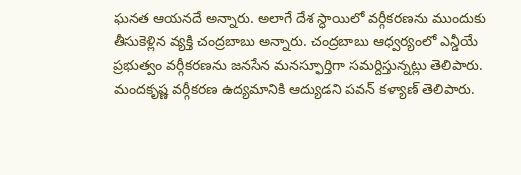ఘనత ఆయనదే అన్నారు. అలాగే దేశ స్ధాయిలో వర్గీకరణను ముందుకు తీసుకెళ్లిన వ్యక్తి చంద్రబాబు అన్నారు. చంద్రబాబు ఆధ్వర్యంలో ఎన్డీయే ప్రభుత్వం వర్గీకరణను జనసేన మనస్ఫూర్తిగా సమర్దిస్తున్నట్లు తెలిపారు.
మందకృష్ణ వర్గీకరణ ఉద్యమానికి ఆద్యుడని పవన్ కళ్యాణ్ తెలిపారు.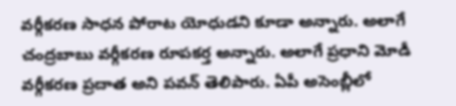వర్గీకరణ సాధన పోరాట యోధుడని కూడా అన్నారు. అలాగే చంద్రబాబు వర్గీకరణ రూపకర్త అన్నారు. అలాగే ప్రధాని మోడీ వర్గీకరణ ప్రదాత అని పవన్ తెలిపారు. ఏపీ అసెంబ్లీలో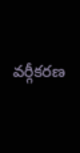వర్గీకరణ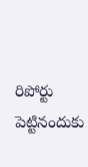రిపోర్టు పెట్టినందుకు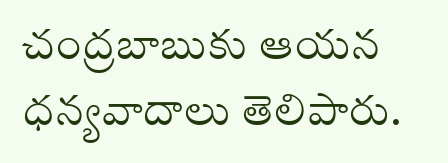చంద్రబాబుకు ఆయన ధన్యవాదాలు తెలిపారు.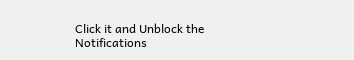Click it and Unblock the Notifications